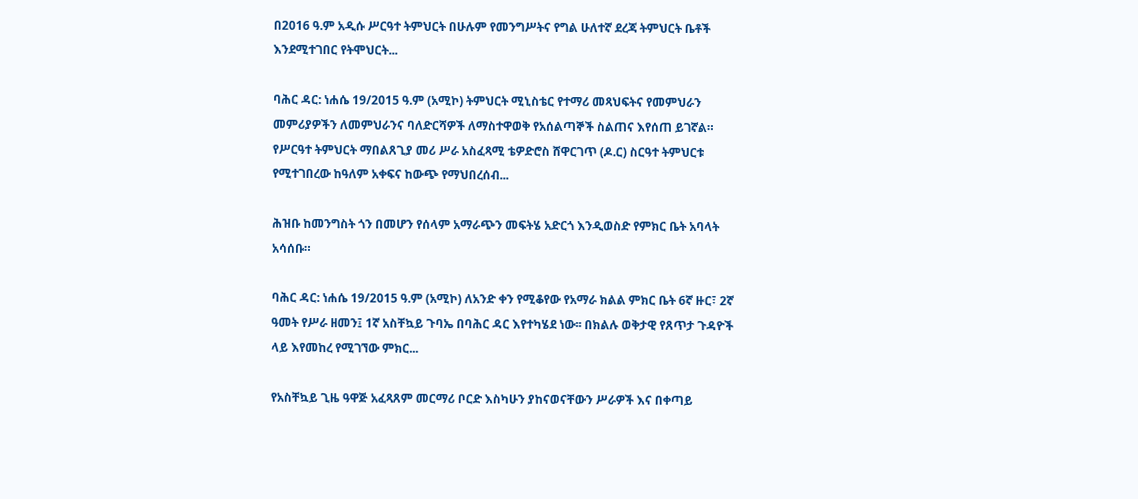በ2016 ዓ.ም አዲሱ ሥርዓተ ትምህርት በሁሉም የመንግሥትና የግል ሁለተኛ ደረጃ ትምህርት ቤቶች እንደሚተገበር የትሞህርት...

ባሕር ዳር: ነሐሴ 19/2015 ዓ.ም (አሚኮ) ትምህርት ሚኒስቴር የተማሪ መጻህፍትና የመምህራን መምሪያዎችን ለመምህራንና ባለድርሻዎች ለማስተዋወቅ የአሰልጣኞች ስልጠና እየሰጠ ይገኛል። የሥርዓተ ትምህርት ማበልጸጊያ መሪ ሥራ አስፈጻሚ ቴዎድሮስ ሸዋርገጥ (ዶ.ር) ስርዓተ ትምህርቱ የሚተገበረው ከዓለም አቀፍና ከውጭ የማህበረሰብ...

ሕዝቡ ከመንግስት ጎን በመሆን የሰላም አማራጭን መፍትሄ አድርጎ እንዲወስድ የምክር ቤት አባላት አሳሰቡ።

ባሕር ዳር: ነሐሴ 19/2015 ዓ.ም (አሚኮ) ለአንድ ቀን የሚቆየው የአማራ ክልል ምክር ቤት 6ኛ ዙር፣ 2ኛ ዓመት የሥራ ዘመን፤ 1ኛ አስቸኳይ ጉባኤ በባሕር ዳር እየተካሄደ ነው፡፡ በክልሉ ወቅታዊ የጸጥታ ጉዳዮች ላይ እየመከረ የሚገኘው ምክር...

የአስቸኳይ ጊዜ ዓዋጅ አፈጻጸም መርማሪ ቦርድ እስካሁን ያከናወናቸውን ሥራዎች እና በቀጣይ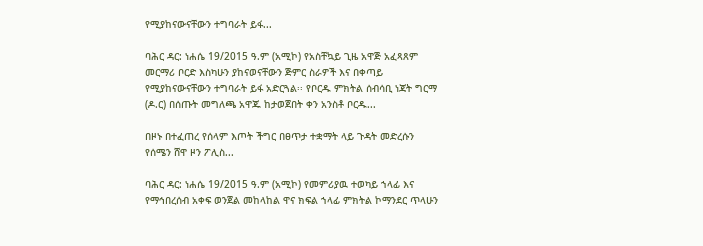የሚያከናውናቸውን ተግባራት ይፋ...

ባሕር ዳር: ነሐሴ 19/2015 ዓ.ም (አሚኮ) የአስቸኳይ ጊዜ አዋጅ አፈጻጸም መርማሪ ቦርድ እስካሁን ያከናወናቸውን ጅምር ስራዎች እና በቀጣይ የሚያከናውናቸውን ተግባራት ይፋ አድርጓል፡፡ የቦርዱ ምክትል ሰብሳቢ ነጃት ግርማ (ዶ.ር) በሰጡት መግለጫ አዋጁ ከታወጀበት ቀን አንስቶ ቦርዱ...

በዞኑ በተፈጠረ የሰላም እጦት ችግር በፀጥታ ተቋማት ላይ ጉዳት መድረሱን የሰሜን ሸዋ ዞን ፖሊስ...

ባሕር ዳር: ነሐሴ 19/2015 ዓ.ም (አሚኮ) የመምሪያዉ ተወካይ ኀላፊ እና የማኅበረሰብ አቀፍ ወንጀል መከላከል ዋና ክፍል ኀላፊ ምክትል ኮማንደር ጥላሁን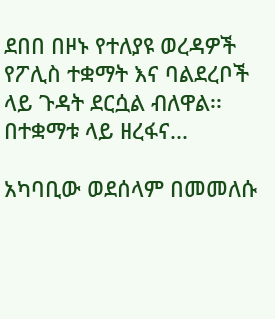ደበበ በዞኑ የተለያዩ ወረዳዎች የፖሊስ ተቋማት እና ባልደረቦች ላይ ጉዳት ደርሷል ብለዋል፡፡ በተቋማቱ ላይ ዘረፋና...

አካባቢው ወደሰላም በመመለሱ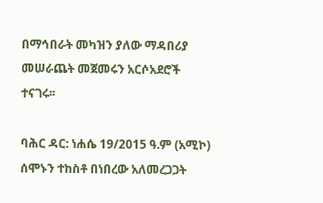በማኅበራት መካዝን ያለው ማዳበሪያ መሠራጨት መጀመሩን አርሶአደሮች ተናገሩ፡፡

ባሕር ዳር: ነሐሴ 19/2015 ዓ.ም (አሚኮ) ሰሞኑን ተከስቶ በነበረው አለመረጋጋት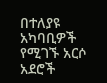በተለያዩ አካባቢዎች የሚገኙ አርሶ አደሮች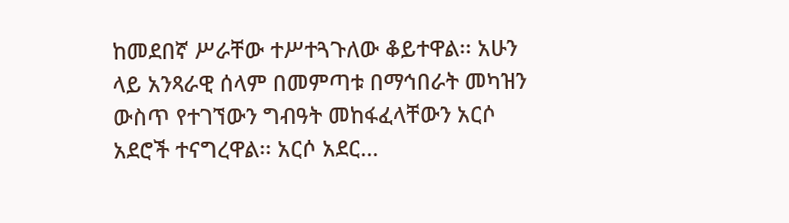ከመደበኛ ሥራቸው ተሥተጓጉለው ቆይተዋል፡፡ አሁን ላይ አንጻራዊ ሰላም በመምጣቱ በማኅበራት መካዝን ውስጥ የተገኘውን ግብዓት መከፋፈላቸውን አርሶ አደሮች ተናግረዋል፡፡ አርሶ አደር...